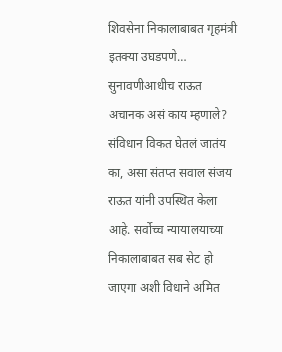शिवसेना निकालाबाबत गृहमंत्री इतक्या उघडपणे… सुनावणीआधीच राऊत अचानक असं काय म्हणाले?
संविधान विकत घेतलं जातंय का, असा संतप्त सवाल संजय राऊत यांनी उपस्थित केला आहे. सर्वोच्च न्यायालयाच्या निकालाबाबत सब सेट हो जाएगा अशी विधाने अमित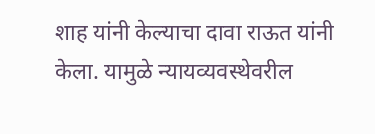शाह यांनी केल्याचा दावा राऊत यांनी केला. यामुळे न्यायव्यवस्थेवरील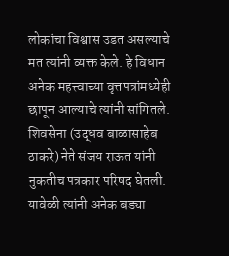लोकांचा विश्वास उडत असल्याचे मत त्यांनी व्यक्त केले. हे विधान अनेक महत्त्वाच्या वृत्तपत्रांमध्येही छापून आल्याचे त्यांनी सांगितले.
शिवसेना (उद्धव बाळासाहेब ठाकरे) नेते संजय राऊत यांनी नुकतीच पत्रकार परिषद घेतली. यावेळी त्यांनी अनेक बड्या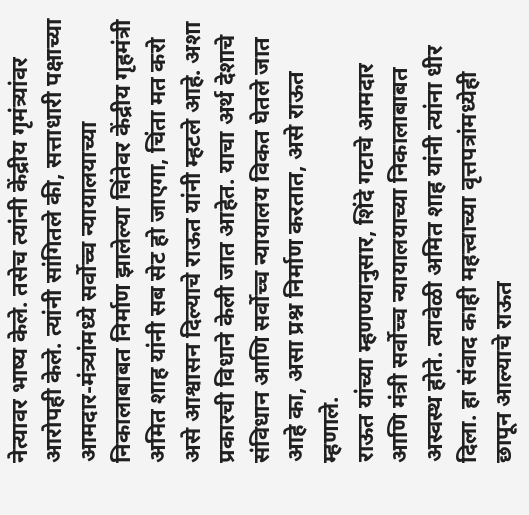नेत्यावर भाष्य केले. तसेच त्यांनी केंद्रीय गृमंत्र्यांवर आरोपही केले. त्यांनी सांगितले की, सत्ताधारी पक्षाच्या आमदार-मंत्र्यांमध्ये सर्वोच्च न्यायालयाच्या निकालाबाबत निर्माण झालेल्या चिंतेवर केंद्रीय गृहमंत्री अमित शाह यांनी सब सेट हो जाएगा, चिंता मत करो असे आश्वासन दिल्याचे राऊत यांनी म्हटले आहे. अशा प्रकारची विधाने केली जात आहेत. याचा अर्थ देशाचे संविधान आणि सर्वोच्च न्यायालय विकत घेतले जात आहे का, असा प्रश्न निर्माण करतात, असे राऊत म्हणाले.
राऊत यांच्या म्हणण्यानुसार, शिंदे गटाचे आमदार आणि मंत्री सर्वोच्च न्यायालयाच्या निकालाबाबत अस्वस्थ होते. त्यावेळी अमित शाह यांनी त्यांना धीर दिला. हा संवाद काही महत्त्वाच्या वृत्तपत्रांमध्येही छापून आल्याचे राऊत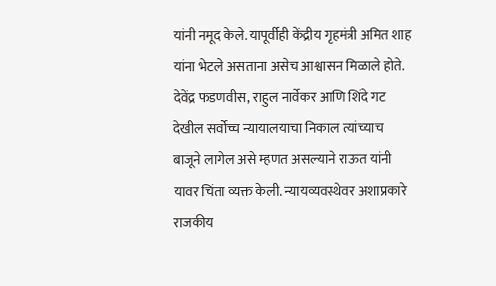यांनी नमूद केले. यापूर्वीही केंद्रीय गृहमंत्री अमित शाह यांना भेटले असताना असेच आश्वासन मिळाले होते. देवेंद्र फडणवीस, राहुल नार्वेकर आणि शिंदे गट देखील सर्वोच्च न्यायालयाचा निकाल त्यांच्याच बाजूने लागेल असे म्हणत असल्याने राऊत यांनी यावर चिंता व्यक्त केली. न्यायव्यवस्थेवर अशाप्रकारे राजकीय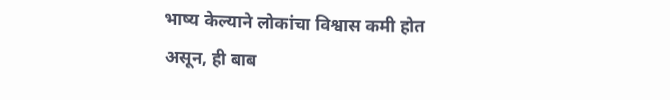भाष्य केल्याने लोकांचा विश्वास कमी होत असून, ही बाब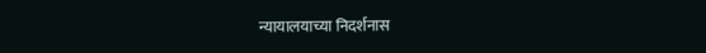न्यायालयाच्या निदर्शनास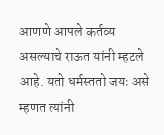आणणे आपले कर्तव्य असल्याचे राऊत यांनी म्हटले आहे. यतो धर्मस्ततो जयः असे म्हणत त्यांनी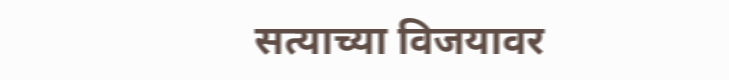सत्याच्या विजयावर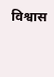विश्वास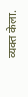व्यक्त केला.